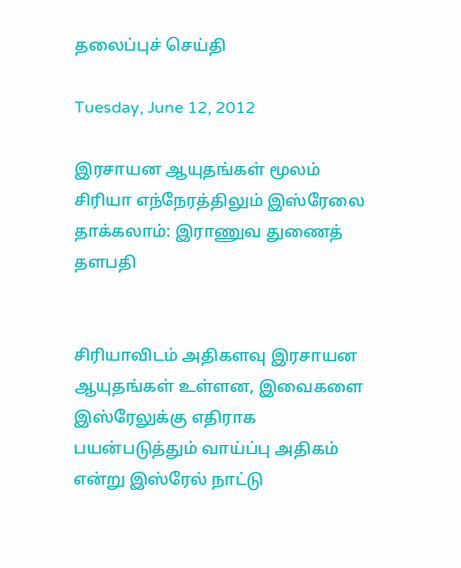தலைப்புச் செய்தி

Tuesday, June 12, 2012

இரசாயன ஆயுதங்கள் மூலம் சிரியா எந்நேரத்திலும் இஸ்ரேலை தாக்கலாம்: இராணுவ துணைத் தளபதி


சிரியாவிடம் அதிகளவு இரசாயன ஆயுதங்கள் உள்ளன, இவைகளை இஸ்ரேலுக்கு எதிராக பயன்படுத்தும் வாய்ப்பு அதிகம் என்று இஸ்ரேல் நாட்டு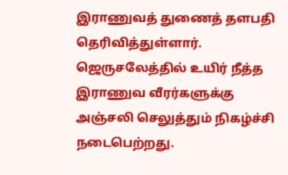இராணுவத் துணைத் தளபதி தெரிவித்துள்ளார்.
ஜெருசலேத்தில் உயிர் நீத்த இராணுவ வீரர்களுக்கு அஞ்சலி செலுத்தும் நிகழ்ச்சி நடைபெற்றது.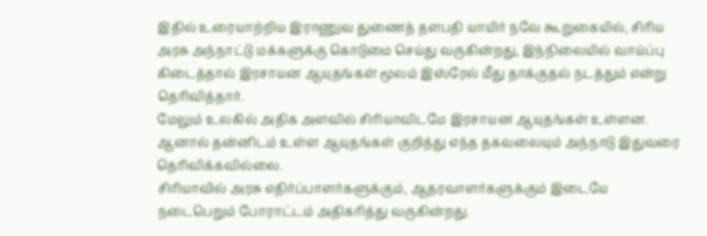இதில் உரையாற்றிய இராணுவ துணைத் தளபதி யாயிர் நவே கூறுகையில், சிரிய அரசு அந்நாட்டு மக்களுக்கு கொடுமை செய்து வருகின்றது, இந்நிலையில் வாய்ப்பு கிடைத்தால் இரசாயன ஆயுதங்கள் மூலம் இஸ்ரேல் மீது தாக்குதல் நடத்தும் என்று தெரிவித்தார்.
மேலும் உலகில் அதிக அளவில் சிரியாவிடமே இரசாயன ஆயுதங்கள் உள்ளன. ஆனால் தன்னிடம் உள்ள ஆயுதங்கள் குறித்து எந்த தகவலையும் அந்நாடு இதுவரை தெரிவிக்கவில்லை.
சிரியாவில் அரசு எதிர்ப்பாளர்களுக்கும், ஆதரவாளர்களுக்கும் இடையே நடைபெறும் போராட்டம் அதிகரித்து வருகின்றது.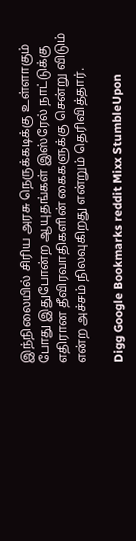இந்நிலையில் சிரிய அரசு நெருக்கடிக்கு உள்ளாகும் போது இதுபோன்ற ஆயுதங்கள் இஸ்ரேல் நாட்டுக்கு எதிரான தீவிரவாதிகளின் கைகளுக்கு சென்று விடும் என்ற அச்சம் நிலவுகிறது என்றும் தெரிவித்தார்.

Digg Google Bookmarks reddit Mixx StumbleUpon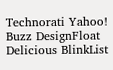Technorati Yahoo! Buzz DesignFloat Delicious BlinkList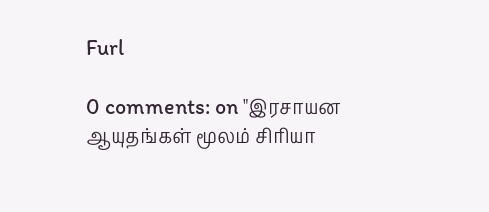Furl

0 comments: on "இரசாயன ஆயுதங்கள் மூலம் சிரியா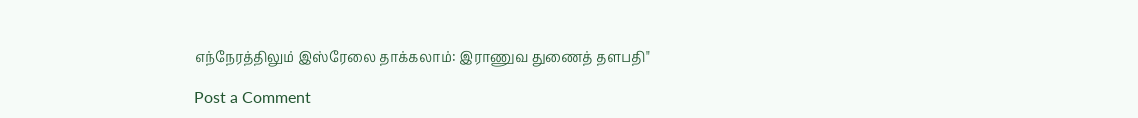எந்நேரத்திலும் இஸ்ரேலை தாக்கலாம்: இராணுவ துணைத் தளபதி"

Post a Comment